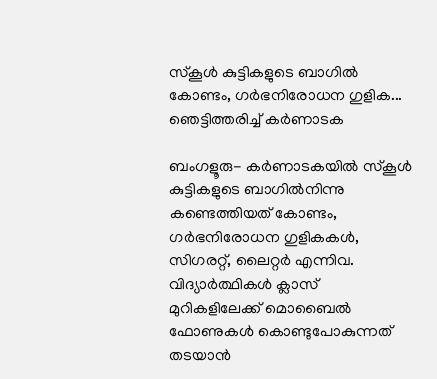സ്‌കൂള്‍ കുട്ടികളുടെ ബാഗില്‍ കോണ്ടം, ഗര്‍ഭനിരോധന ഗുളിക... ഞെട്ടിത്തരിച്ച് കര്‍ണാടക

ബംഗളൂരു- കര്‍ണാടകയില്‍ സ്‌കൂള്‍ കുട്ടികളുടെ ബാഗില്‍നിന്നു കണ്ടെത്തിയത് കോണ്ടം, ഗര്‍ഭനിരോധന ഗുളികകള്‍, സിഗരറ്റ്, ലൈറ്റര്‍ എന്നിവ. വിദ്യാര്‍ത്ഥികള്‍ ക്ലാസ് മുറികളിലേക്ക് മൊബൈല്‍ ഫോണുകള്‍ കൊണ്ടുപോകുന്നത് തടയാന്‍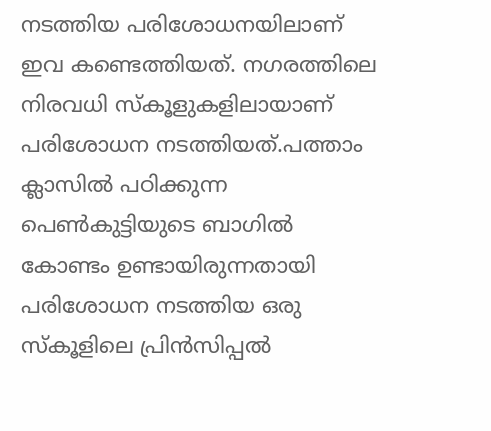നടത്തിയ പരിശോധനയിലാണ് ഇവ കണ്ടെത്തിയത്. നഗരത്തിലെ നിരവധി സ്‌കൂളുകളിലായാണ് പരിശോധന നടത്തിയത്.പത്താം ക്ലാസില്‍ പഠിക്കുന്ന പെണ്‍കുട്ടിയുടെ ബാഗില്‍ കോണ്ടം ഉണ്ടായിരുന്നതായി പരിശോധന നടത്തിയ ഒരു സ്‌കൂളിലെ പ്രിന്‍സിപ്പല്‍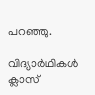പറഞ്ഞു.

വിദ്യാര്‍ഥികള്‍ ക്ലാസ്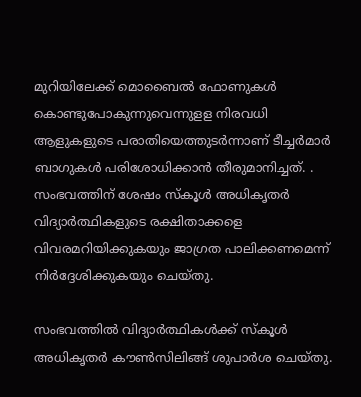മുറിയിലേക്ക് മൊബൈല്‍ ഫോണുകള്‍ കൊണ്ടുപോകുന്നുവെന്നുളള നിരവധി ആളുകളുടെ പരാതിയെത്തുടര്‍ന്നാണ് ടീച്ചര്‍മാര്‍ ബാഗുകള്‍ പരിശോധിക്കാന്‍ തീരുമാനിച്ചത്. . സംഭവത്തിന് ശേഷം സ്‌കൂള്‍ അധികൃതര്‍ വിദ്യാര്‍ത്ഥികളുടെ രക്ഷിതാക്കളെ വിവരമറിയിക്കുകയും ജാഗ്രത പാലിക്കണമെന്ന് നിര്‍ദ്ദേശിക്കുകയും ചെയ്തു.

സംഭവത്തില്‍ വിദ്യാര്‍ത്ഥികള്‍ക്ക് സ്‌കൂള്‍ അധികൃതര്‍ കൗണ്‍സിലിങ്ങ് ശുപാര്‍ശ ചെയ്തു.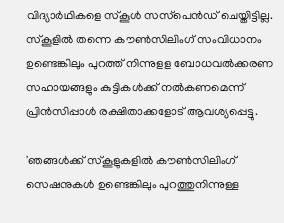വിദ്യാര്‍ഥികളെ സ്‌കൂള്‍ സസ്‌പെന്‍ഡ് ചെയ്തിട്ടില്ല. സ്‌കൂളില്‍ തന്നെ കൗണ്‍സിലിംഗ് സംവിധാനം ഉണ്ടെങ്കിലും പുറത്ത് നിന്നുളള ബോധവല്‍ക്കരണ സഹായങ്ങളും കുട്ടികള്‍ക്ക് നല്‍കണമെന്ന് പ്രിന്‍സിപ്പാള്‍ രക്ഷിതാക്കളോട് ആവശ്യപ്പെട്ടു.

'ഞങ്ങള്‍ക്ക് സ്‌കൂളുകളില്‍ കൗണ്‍സിലിംഗ് സെഷനുകള്‍ ഉണ്ടെങ്കിലും പുറത്തുനിന്നുള്ള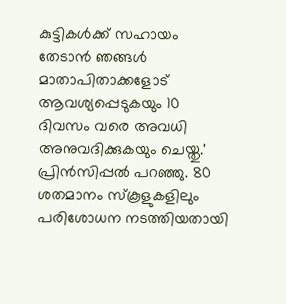കുട്ടികള്‍ക്ക് സഹായം തേടാന്‍ ഞങ്ങള്‍ മാതാപിതാക്കളോട് ആവശ്യപ്പെടുകയും 10 ദിവസം വരെ അവധി അനുവദിക്കുകയും ചെയ്തു.' പ്രിന്‍സിപ്പല്‍ പറഞ്ഞു. 80 ശതമാനം സ്‌കൂളുകളിലും പരിശോധന നടത്തിയതായി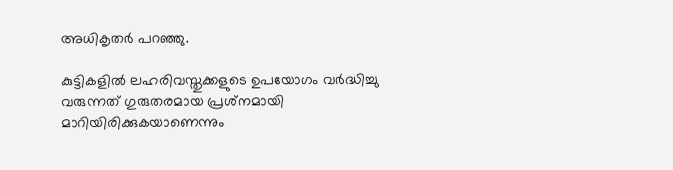അധികൃതര്‍ പറഞ്ഞു.

കുട്ടികളില്‍ ലഹരിവസ്തുക്കളുടെ ഉപയോഗം വര്‍ദ്ധിച്ചു വരുന്നത് ഗുരുതരമായ പ്രശ്‌നമായി മാറിയിരിക്കുകയാണെന്നും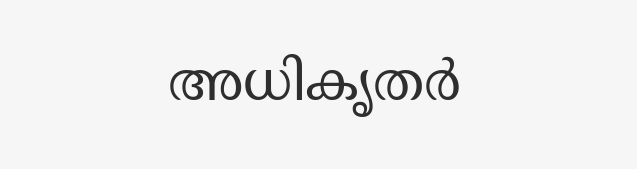അധികൃതര്‍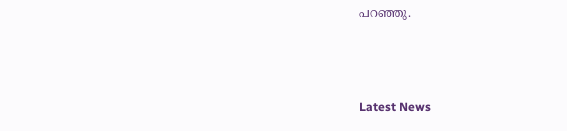പറഞ്ഞു.



Latest News